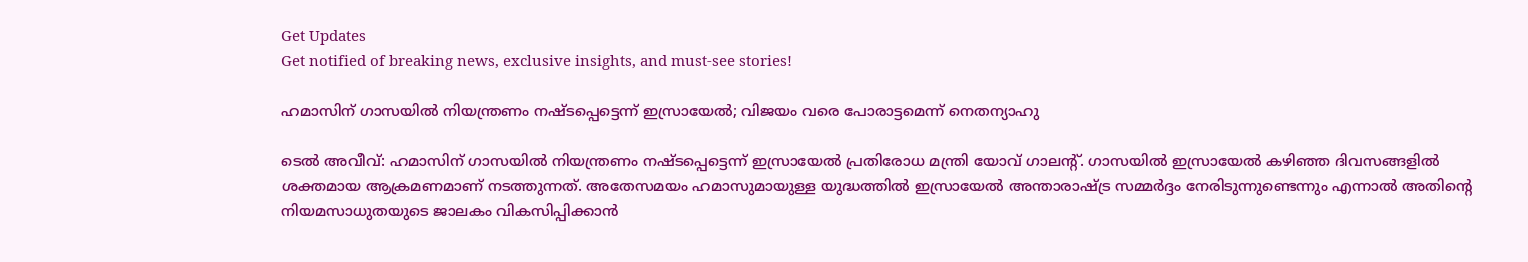Get Updates
Get notified of breaking news, exclusive insights, and must-see stories!

ഹമാസിന് ഗാസയില്‍ നിയന്ത്രണം നഷ്ടപ്പെട്ടെന്ന് ഇസ്രായേല്‍; വിജയം വരെ പോരാട്ടമെന്ന് നെതന്യാഹു

ടെല്‍ അവീവ്: ഹമാസിന് ഗാസയില്‍ നിയന്ത്രണം നഷ്ടപ്പെട്ടെന്ന് ഇസ്രായേല്‍ പ്രതിരോധ മന്ത്രി യോവ് ഗാലന്റ്. ഗാസയില്‍ ഇസ്രായേല്‍ കഴിഞ്ഞ ദിവസങ്ങളില്‍ ശക്തമായ ആക്രമണമാണ് നടത്തുന്നത്. അതേസമയം ഹമാസുമായുള്ള യുദ്ധത്തില്‍ ഇസ്രായേല്‍ അന്താരാഷ്ട്ര സമ്മര്‍ദ്ദം നേരിടുന്നുണ്ടെന്നും എന്നാല്‍ അതിന്റെ നിയമസാധുതയുടെ ജാലകം വികസിപ്പിക്കാന്‍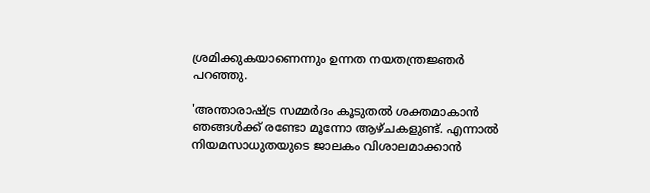ശ്രമിക്കുകയാണെന്നും ഉന്നത നയതന്ത്രജ്ഞര്‍ പറഞ്ഞു.

'അന്താരാഷ്ട്ര സമ്മര്‍ദം കൂടുതല്‍ ശക്തമാകാന്‍ ഞങ്ങള്‍ക്ക് രണ്ടോ മൂന്നോ ആഴ്ചകളുണ്ട്. എന്നാല്‍ നിയമസാധുതയുടെ ജാലകം വിശാലമാക്കാന്‍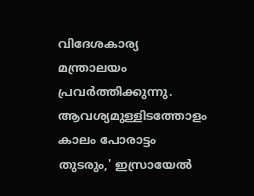വിദേശകാര്യ മന്ത്രാലയം പ്രവര്‍ത്തിക്കുന്നു. ആവശ്യമുള്ളിടത്തോളം കാലം പോരാട്ടം തുടരും,' ഇസ്രായേല്‍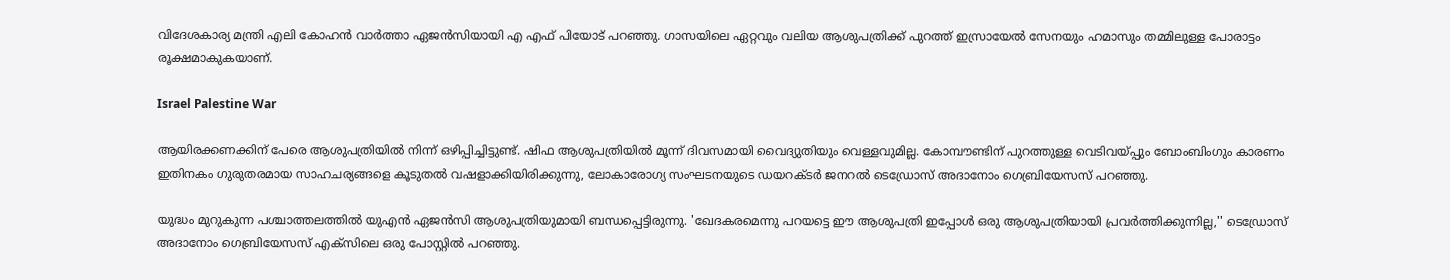വിദേശകാര്യ മന്ത്രി എലി കോഹന്‍ വാര്‍ത്താ ഏജന്‍സിയായി എ എഫ് പിയോട് പറഞ്ഞു. ഗാസയിലെ ഏറ്റവും വലിയ ആശുപത്രിക്ക് പുറത്ത് ഇസ്രായേല്‍ സേനയും ഹമാസും തമ്മിലുള്ള പോരാട്ടം രൂക്ഷമാകുകയാണ്.

Israel Palestine War

ആയിരക്കണക്കിന് പേരെ ആശുപത്രിയില്‍ നിന്ന് ഒഴിപ്പിച്ചിട്ടുണ്ട്. ഷിഫ ആശുപത്രിയില്‍ മൂന്ന് ദിവസമായി വൈദ്യുതിയും വെള്ളവുമില്ല. കോമ്പൗണ്ടിന് പുറത്തുള്ള വെടിവയ്പ്പും ബോംബിംഗും കാരണം ഇതിനകം ഗുരുതരമായ സാഹചര്യങ്ങളെ കൂടുതല്‍ വഷളാക്കിയിരിക്കുന്നു, ലോകാരോഗ്യ സംഘടനയുടെ ഡയറക്ടര്‍ ജനറല്‍ ടെഡ്രോസ് അദാനോം ഗെബ്രിയേസസ് പറഞ്ഞു.

യുദ്ധം മുറുകുന്ന പശ്ചാത്തലത്തില്‍ യുഎന്‍ ഏജന്‍സി ആശുപത്രിയുമായി ബന്ധപ്പെട്ടിരുന്നു. 'ഖേദകരമെന്നു പറയട്ടെ ഈ ആശുപത്രി ഇപ്പോള്‍ ഒരു ആശുപത്രിയായി പ്രവര്‍ത്തിക്കുന്നില്ല,'' ടെഡ്രോസ് അദാനോം ഗെബ്രിയേസസ് എക്സിലെ ഒരു പോസ്റ്റില്‍ പറഞ്ഞു.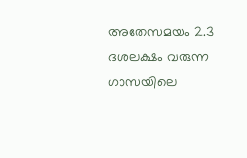അതേസമയം 2.3 ദശലക്ഷം വരുന്ന ഗാസയിലെ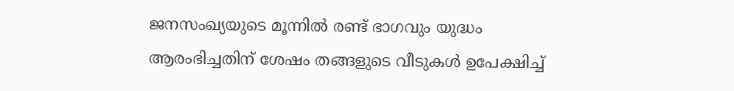ജനസംഖ്യയുടെ മൂന്നില്‍ രണ്ട് ഭാഗവും യുദ്ധം ആരംഭിച്ചതിന് ശേഷം തങ്ങളുടെ വീടുകള്‍ ഉപേക്ഷിച്ച്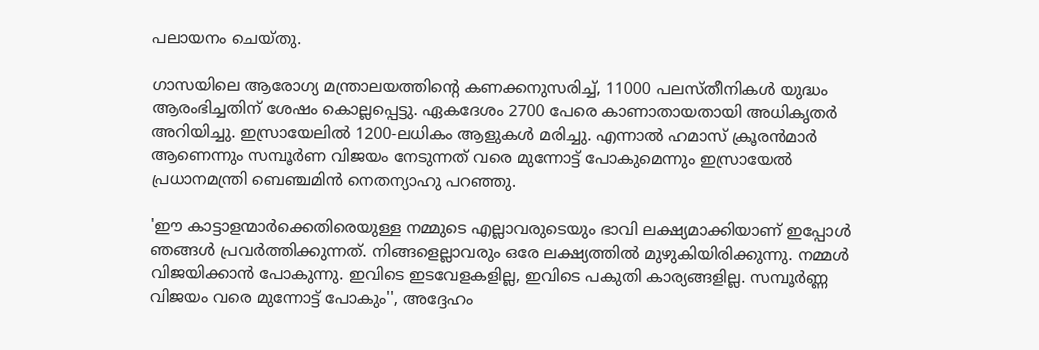പലായനം ചെയ്തു.

ഗാസയിലെ ആരോഗ്യ മന്ത്രാലയത്തിന്റെ കണക്കനുസരിച്ച്, 11000 പലസ്തീനികള്‍ യുദ്ധം ആരംഭിച്ചതിന് ശേഷം കൊല്ലപ്പെട്ടു. ഏകദേശം 2700 പേരെ കാണാതായതായി അധികൃതര്‍ അറിയിച്ചു. ഇസ്രായേലില്‍ 1200-ലധികം ആളുകള്‍ മരിച്ചു. എന്നാല്‍ ഹമാസ് ക്രൂരന്‍മാര്‍ ആണെന്നും സമ്പൂര്‍ണ വിജയം നേടുന്നത് വരെ മുന്നോട്ട് പോകുമെന്നും ഇസ്രായേല്‍ പ്രധാനമന്ത്രി ബെഞ്ചമിന്‍ നെതന്യാഹു പറഞ്ഞു.

'ഈ കാട്ടാളന്മാര്‍ക്കെതിരെയുള്ള നമ്മുടെ എല്ലാവരുടെയും ഭാവി ലക്ഷ്യമാക്കിയാണ് ഇപ്പോള്‍ ഞങ്ങള്‍ പ്രവര്‍ത്തിക്കുന്നത്. നിങ്ങളെല്ലാവരും ഒരേ ലക്ഷ്യത്തില്‍ മുഴുകിയിരിക്കുന്നു. നമ്മള്‍ വിജയിക്കാന്‍ പോകുന്നു. ഇവിടെ ഇടവേളകളില്ല, ഇവിടെ പകുതി കാര്യങ്ങളില്ല. സമ്പൂര്‍ണ്ണ വിജയം വരെ മുന്നോട്ട് പോകും'', അദ്ദേഹം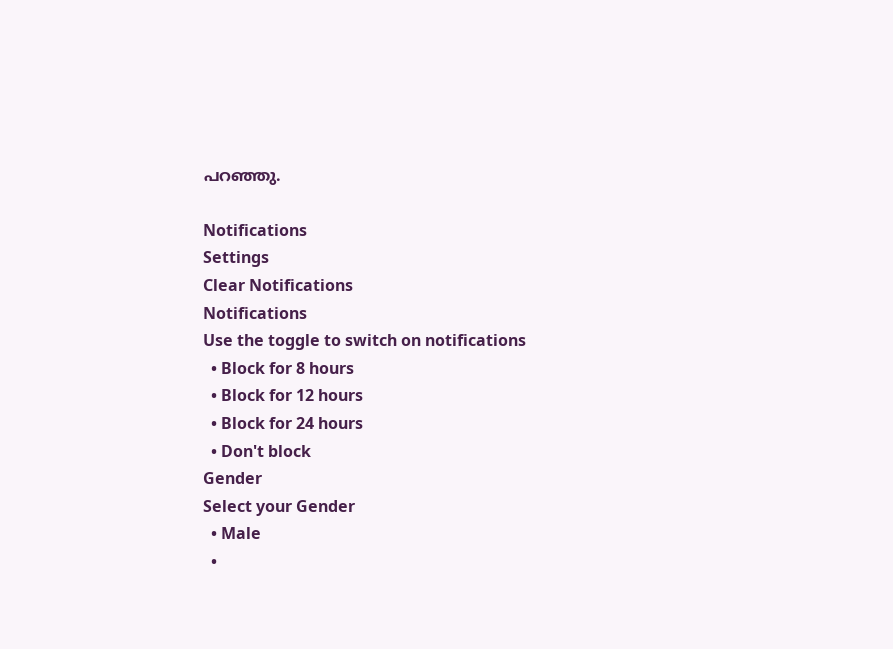പറഞ്ഞു.

Notifications
Settings
Clear Notifications
Notifications
Use the toggle to switch on notifications
  • Block for 8 hours
  • Block for 12 hours
  • Block for 24 hours
  • Don't block
Gender
Select your Gender
  • Male
  •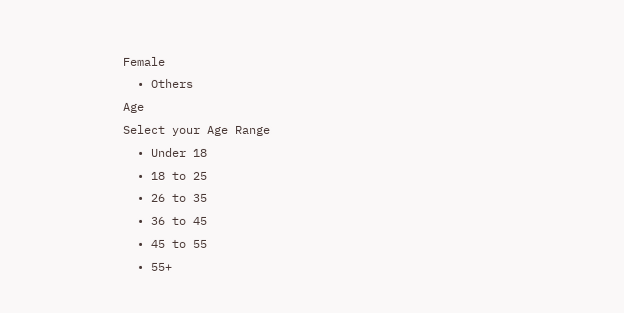Female
  • Others
Age
Select your Age Range
  • Under 18
  • 18 to 25
  • 26 to 35
  • 36 to 45
  • 45 to 55
  • 55+